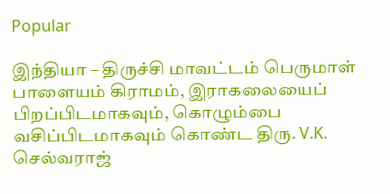Popular

இந்தியா – திருச்சி மாவட்டம் பெருமாள் பாளையம் கிராமம், இராகலையைப் பிறப்பிடமாகவும், கொழும்பை வசிப்பிடமாகவும் கொண்ட திரு. V.K. செல்வராஜ்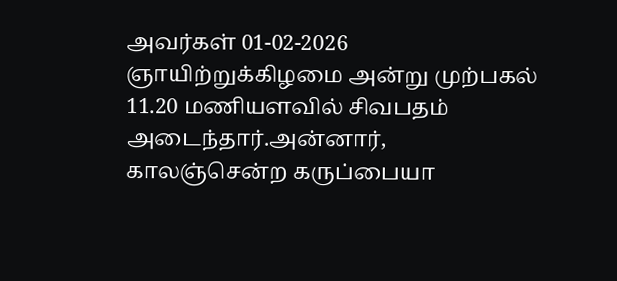அவர்கள் 01-02-2026 ஞாயிற்றுக்கிழமை அன்று முற்பகல் 11.20 மணியளவில் சிவபதம் அடைந்தார்.அன்னார், காலஞ்சென்ற கருப்பையா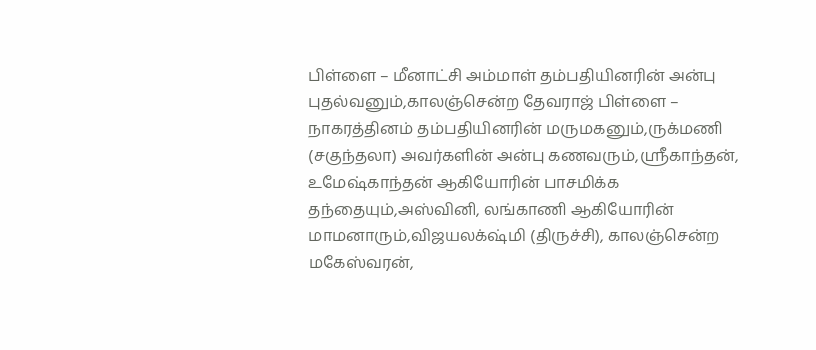பிள்ளை – மீனாட்சி அம்மாள் தம்பதியினரின் அன்பு புதல்வனும்,காலஞ்சென்ற தேவராஜ் பிள்ளை – நாகரத்தினம் தம்பதியினரின் மருமகனும்,ருக்மணி (சகுந்தலா) அவர்களின் அன்பு கணவரும்,ஶ்ரீகாந்தன், உமேஷ்காந்தன் ஆகியோரின் பாசமிக்க தந்தையும்,அஸ்வினி, லங்காணி ஆகியோரின் மாமனாரும்,விஜயலக்‌ஷ்மி (திருச்சி), காலஞ்சென்ற மகேஸ்வரன்,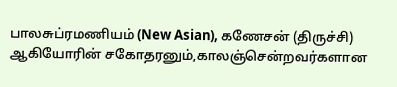பாலசுப்ரமணியம் (New Asian), கணேசன் (திருச்சி) ஆகியோரின் சகோதரனும்,காலஞ்சென்றவர்களான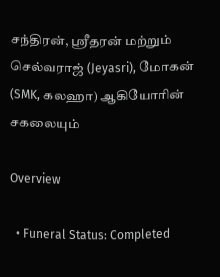சந்திரன், ஶ்ரீதரன் மற்றும் செல்வராஜ் (Jeyasri), மோகன் (SMK, கலஹா) ஆகியோரின் சகலையும்

Overview

  • Funeral Status: Completed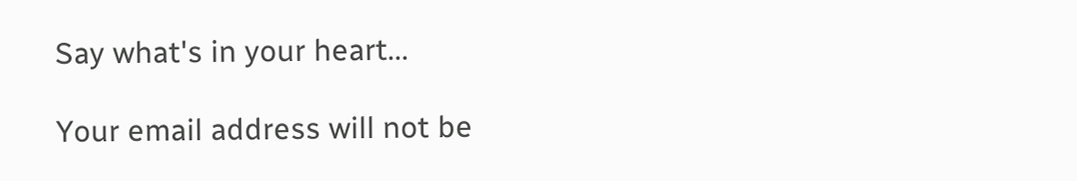Say what's in your heart...

Your email address will not be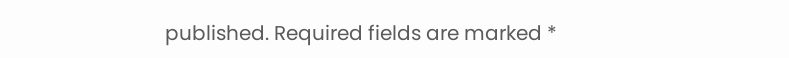published. Required fields are marked *